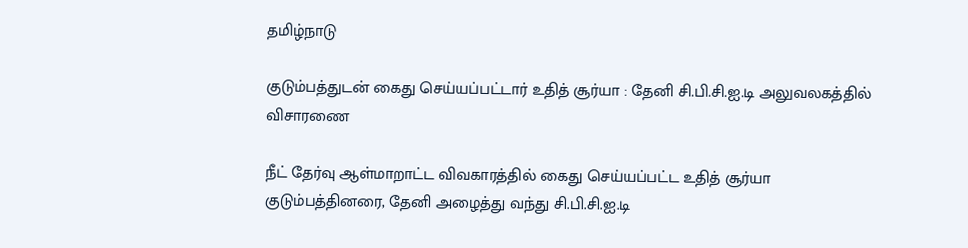தமிழ்நாடு

குடும்பத்துடன் கைது செய்யப்பட்டார் உதித் சூர்யா : தேனி சி.பி.சி.ஐ.டி அலுவலகத்தில் விசாரணை

நீட் தேர்வு ஆள்மாறாட்ட விவகாரத்தில் கைது செய்யப்பட்ட உதித் சூர்யா குடும்பத்தினரை, தேனி அழைத்து வந்து சி.பி.சி.ஐ.டி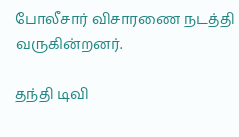போலீசார் விசாரணை நடத்தி வருகின்றனர்.

தந்தி டிவி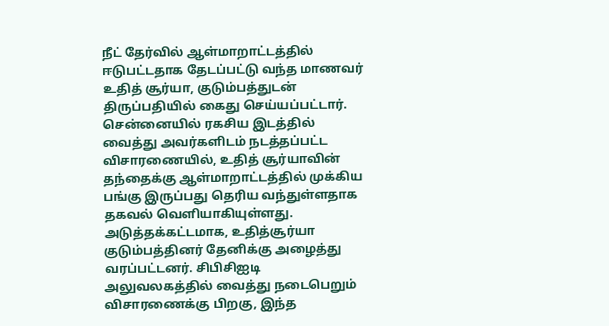நீட் தேர்வில் ஆள்மாறாட்டத்தில் ஈடுபட்டதாக தேடப்பட்டு வந்த மாணவர் உதித் சூர்யா, குடும்பத்துடன் திருப்பதியில் கைது செய்யப்பட்டார். சென்னையில் ரகசிய இடத்தில் வைத்து அவர்களிடம் நடத்தப்பட்ட விசாரணையில், உதித் சூர்யாவின் த‌ந்தைக்கு ஆள்மாறாட்டத்தில் முக்கிய பங்கு இருப்பது தெரிய வந்துள்ளதாக தகவல் வெளியாகியுள்ளது. அடுத்தக்கட்டமாக, உதித்சூர்யா குடும்பத்தினர் தேனிக்கு அழைத்து வரப்பட்டனர். சிபிசிஐடி அலுவலகத்தில் வைத்து நடைபெறும் விசாரணைக்கு பிறகு, இந்த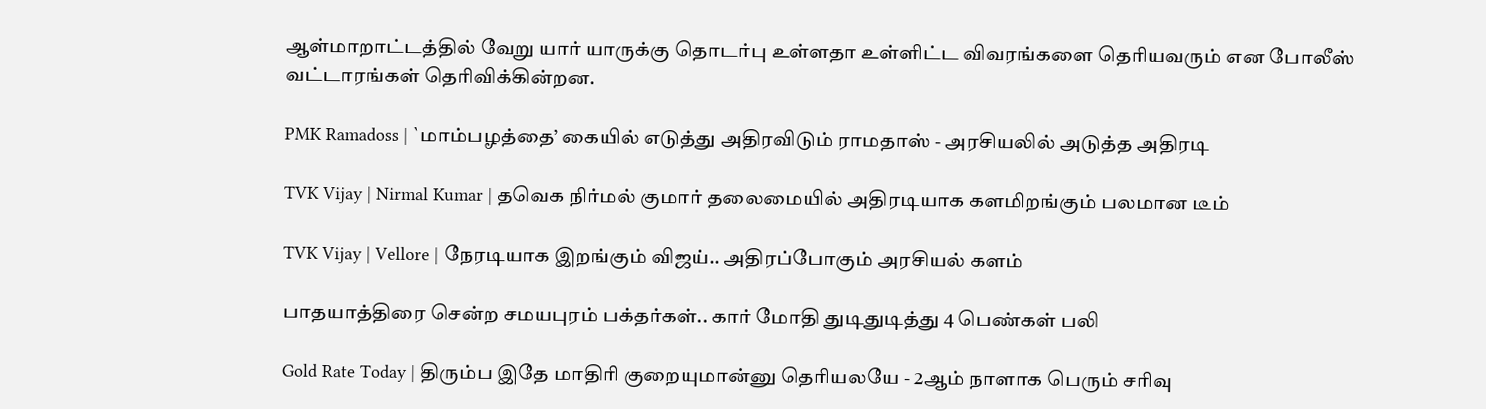ஆள்மாறாட்டத்தில் வேறு யார் யாருக்கு தொடர்பு உள்ளதா உள்ளிட்ட விவரங்களை தெரியவரும் என போலீஸ் வட்டாரங்கள் தெரிவிக்கின்றன.

PMK Ramadoss | `மாம்பழத்தை’ கையில் எடுத்து அதிரவிடும் ராமதாஸ் - அரசியலில் அடுத்த அதிரடி

TVK Vijay | Nirmal Kumar | தவெக நிர்மல் குமார் தலைமையில் அதிரடியாக களமிறங்கும் பலமான டீம்

TVK Vijay | Vellore | நேரடியாக இறங்கும் விஜய்.. அதிரப்போகும் அரசியல் களம்

பாதயாத்திரை சென்ற சமயபுரம் பக்தர்கள்.. கார் மோதி துடிதுடித்து 4 பெண்கள் பலி

Gold Rate Today | திரும்ப இதே மாதிரி குறையுமான்னு தெரியலயே - 2ஆம் நாளாக பெரும் சரிவு